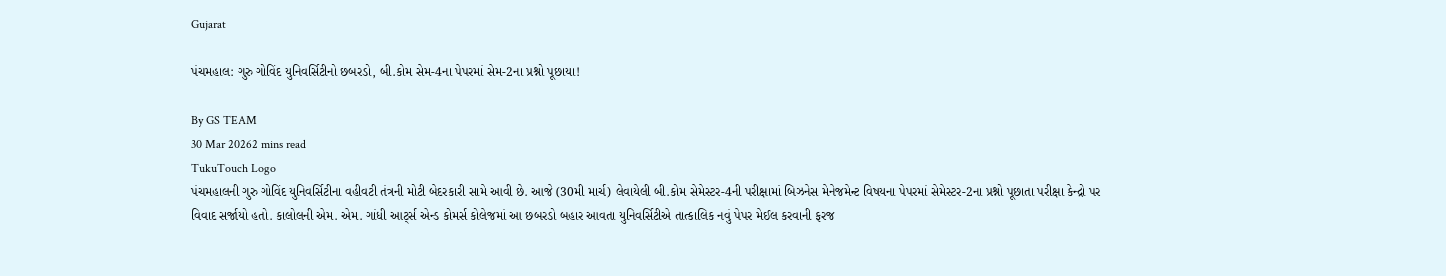Gujarat

પંચમહાલ: ગુરુ ગોવિંદ યુનિવર્સિટીનો છબરડો, બી.કોમ સેમ-4ના પેપરમાં સેમ-2ના પ્રશ્નો પૂછાયા!

By GS TEAM
30 Mar 20262 mins read
TukuTouch Logo
પંચમહાલની ગુરુ ગોવિંદ યુનિવર્સિટીના વહીવટી તંત્રની મોટી બેદરકારી સામે આવી છે. આજે (30મી માર્ચ) લેવાયેલી બી.કોમ સેમેસ્ટર-4ની પરીક્ષામાં બિઝનેસ મેનેજમેન્ટ વિષયના પેપરમાં સેમેસ્ટર-2ના પ્રશ્નો પૂછાતા પરીક્ષા કેન્દ્રો પર વિવાદ સર્જાયો હતો. કાલોલની એમ. એમ. ગાંધી આર્ટ્સ એન્ડ કોમર્સ કોલેજમાં આ છબરડો બહાર આવતા યુનિવર્સિટીએ તાત્કાલિક નવું પેપર મેઈલ કરવાની ફરજ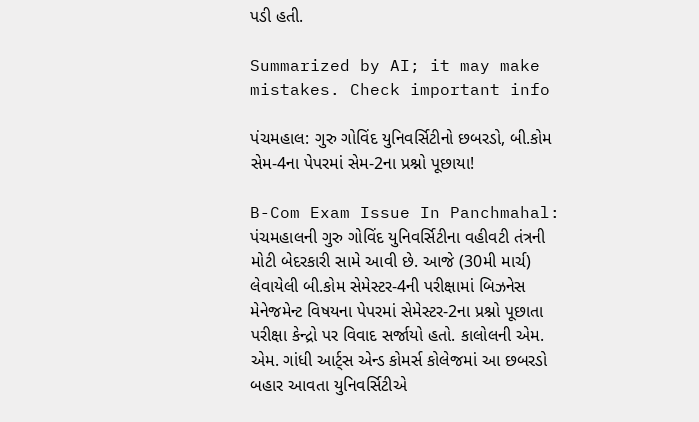પડી હતી.

Summarized by AI; it may make mistakes. Check important info

પંચમહાલ: ગુરુ ગોવિંદ યુનિવર્સિટીનો છબરડો, બી.કોમ સેમ-4ના પેપરમાં સેમ-2ના પ્રશ્નો પૂછાયા!

B-Com Exam Issue In Panchmahal: પંચમહાલની ગુરુ ગોવિંદ યુનિવર્સિટીના વહીવટી તંત્રની મોટી બેદરકારી સામે આવી છે. આજે (30મી માર્ચ) લેવાયેલી બી.કોમ સેમેસ્ટર-4ની પરીક્ષામાં બિઝનેસ મેનેજમેન્ટ વિષયના પેપરમાં સેમેસ્ટર-2ના પ્રશ્નો પૂછાતા પરીક્ષા કેન્દ્રો પર વિવાદ સર્જાયો હતો. કાલોલની એમ. એમ. ગાંધી આર્ટ્સ એન્ડ કોમર્સ કોલેજમાં આ છબરડો બહાર આવતા યુનિવર્સિટીએ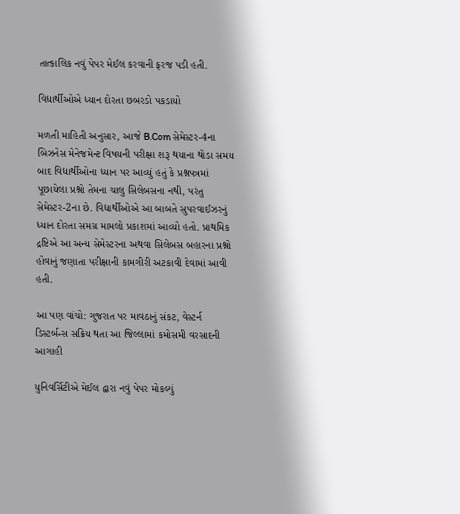તાત્કાલિક નવું પેપર મેઈલ કરવાની ફરજ પડી હતી.

વિદ્યાર્થીઓએ ધ્યાન દોરતા છબરડો પકડાયો

મળતી માહિતી અનુસાર, આજે B.Com સેમેસ્ટર-4ના બિઝનેસ મેનેજમેન્ટ વિષયની પરીક્ષા શરૂ થયાના થોડા સમય બાદ વિદ્યાર્થીઓના ધ્યાન પર આવ્યું હતું કે પ્રશ્નપત્રમાં પૂછાયેલા પ્રશ્નો તેમના ચાલુ સિલેબસના નથી, પરંતુ સેમેસ્ટર-2ના છે. વિદ્યાર્થીઓએ આ બાબતે સુપરવાઈઝરનું ધ્યાન દોરતા સમગ્ર મામલો પ્રકાશમાં આવ્યો હતો. પ્રાથમિક દ્રષ્ટિએ આ અન્ય સેમેસ્ટરના અથવા સિલેબસ બહારના પ્રશ્નો હોવાનું જણાતા પરીક્ષાની કામગીરી અટકાવી દેવામાં આવી હતી.

આ પણ વાંચો: ગુજરાત પર માવઠાનું સંકટ, વેસ્ટર્ન ડિસ્ટર્બન્સ સક્રિય થતા આ જિલ્લામાં કમોસમી વરસાદની આગાહી

યુનિવર્સિટીએ મેઈલ દ્વારા નવું પેપર મોકલ્યું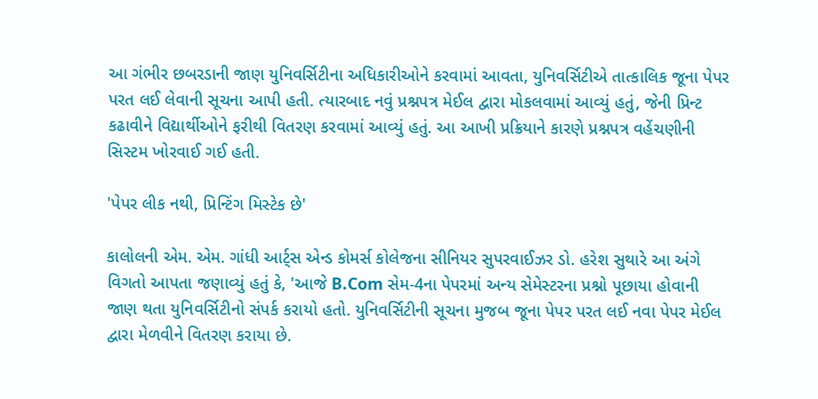આ ગંભીર છબરડાની જાણ યુનિવર્સિટીના અધિકારીઓને કરવામાં આવતા, યુનિવર્સિટીએ તાત્કાલિક જૂના પેપર પરત લઈ લેવાની સૂચના આપી હતી. ત્યારબાદ નવું પ્રશ્નપત્ર મેઈલ દ્વારા મોકલવામાં આવ્યું હતું, જેની પ્રિન્ટ કઢાવીને વિદ્યાર્થીઓને ફરીથી વિતરણ કરવામાં આવ્યું હતું. આ આખી પ્રક્રિયાને કારણે પ્રશ્નપત્ર વહેંચણીની સિસ્ટમ ખોરવાઈ ગઈ હતી.

'પેપર લીક નથી, પ્રિન્ટિંગ મિસ્ટેક છે'

કાલોલની એમ. એમ. ગાંધી આર્ટ્સ એન્ડ કોમર્સ કોલેજના સીનિયર સુપરવાઈઝર ડો. હરેશ સુથારે આ અંગે વિગતો આપતા જણાવ્યું હતું કે, 'આજે B.Com સેમ-4ના પેપરમાં અન્ય સેમેસ્ટરના પ્રશ્નો પૂછાયા હોવાની જાણ થતા યુનિવર્સિટીનો સંપર્ક કરાયો હતો. યુનિવર્સિટીની સૂચના મુજબ જૂના પેપર પરત લઈ નવા પેપર મેઈલ દ્વારા મેળવીને વિતરણ કરાયા છે.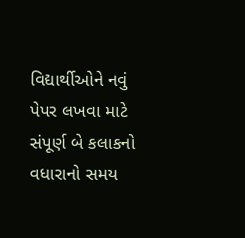વિદ્યાર્થીઓને નવું પેપર લખવા માટે સંપૂર્ણ બે કલાકનો વધારાનો સમય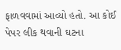ફાળવવામાં આવ્યો હતો. આ કોઈ પેપર લીક થવાની ઘટના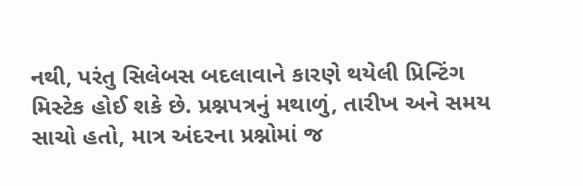નથી, પરંતુ સિલેબસ બદલાવાને કારણે થયેલી પ્રિન્ટિંગ મિસ્ટેક હોઈ શકે છે. પ્રશ્નપત્રનું મથાળું, તારીખ અને સમય સાચો હતો, માત્ર અંદરના પ્રશ્નોમાં જ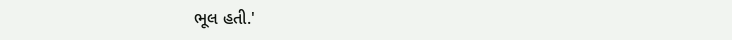ભૂલ હતી.'